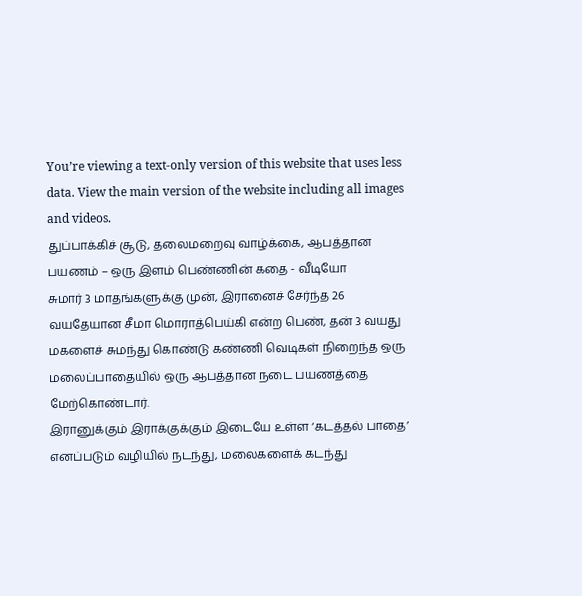You’re viewing a text-only version of this website that uses less data. View the main version of the website including all images and videos.
துப்பாக்கிச் சூடு, தலைமறைவு வாழ்க்கை, ஆபத்தான பயணம் – ஒரு இளம் பெண்ணின் கதை - வீடியோ
சுமார் 3 மாதங்களுக்கு முன், இரானைச் சேர்ந்த 26 வயதேயான சீமா மொராத்பெய்கி என்ற பெண், தன் 3 வயது மகளைச் சுமந்து கொண்டு கண்ணி வெடிகள் நிறைந்த ஒரு மலைப்பாதையில் ஒரு ஆபத்தான நடை பயணத்தை மேற்கொண்டார்.
இரானுக்கும் இராக்குக்கும் இடையே உள்ள ‘கடத்தல் பாதை’ எனப்படும் வழியில் நடந்து, மலைகளைக் கடந்து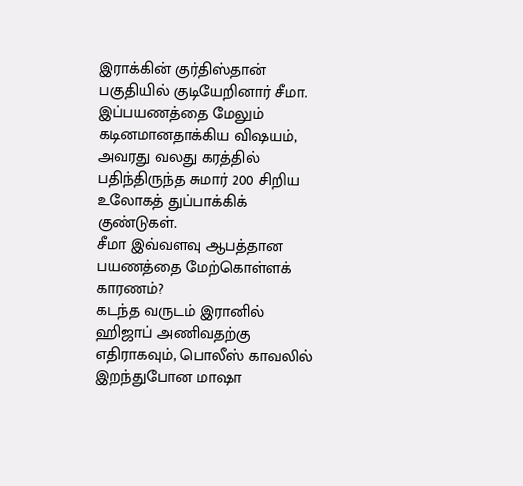இராக்கின் குர்திஸ்தான் பகுதியில் குடியேறினார் சீமா.
இப்பயணத்தை மேலும் கடினமானதாக்கிய விஷயம், அவரது வலது கரத்தில் பதிந்திருந்த சுமார் 200 சிறிய உலோகத் துப்பாக்கிக் குண்டுகள்.
சீமா இவ்வளவு ஆபத்தான பயணத்தை மேற்கொள்ளக் காரணம்?
கடந்த வருடம் இரானில் ஹிஜாப் அணிவதற்கு எதிராகவும், பொலீஸ் காவலில் இறந்துபோன மாஷா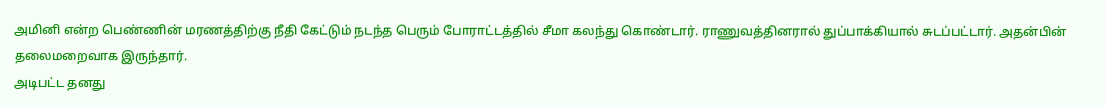அமினி என்ற பெண்ணின் மரணத்திற்கு நீதி கேட்டும் நடந்த பெரும் போராட்டத்தில் சீமா கலந்து கொண்டார். ராணுவத்தினரால் துப்பாக்கியால் சுடப்பட்டார். அதன்பின் தலைமறைவாக இருந்தார்.
அடிபட்ட தனது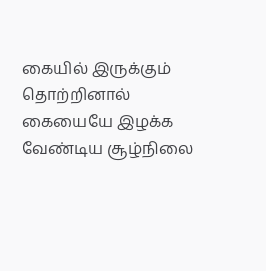கையில் இருக்கும் தொற்றினால் கையையே இழக்க வேண்டிய சூழ்நிலை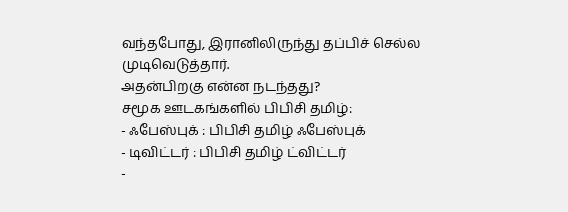வந்தபோது, இரானிலிருந்து தப்பிச் செல்ல முடிவெடுத்தார்.
அதன்பிறகு என்ன நடந்தது?
சமூக ஊடகங்களில் பிபிசி தமிழ்:
- ஃபேஸ்புக் : பிபிசி தமிழ் ஃபேஸ்புக்
- டிவிட்டர் : பிபிசி தமிழ் ட்விட்டர்
-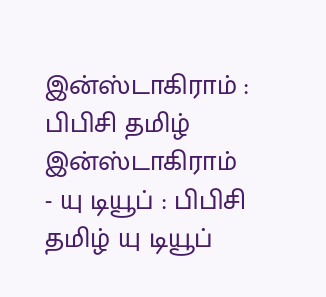இன்ஸ்டாகிராம் : பிபிசி தமிழ் இன்ஸ்டாகிராம்
- யு டியூப் : பிபிசி தமிழ் யு டியூப்